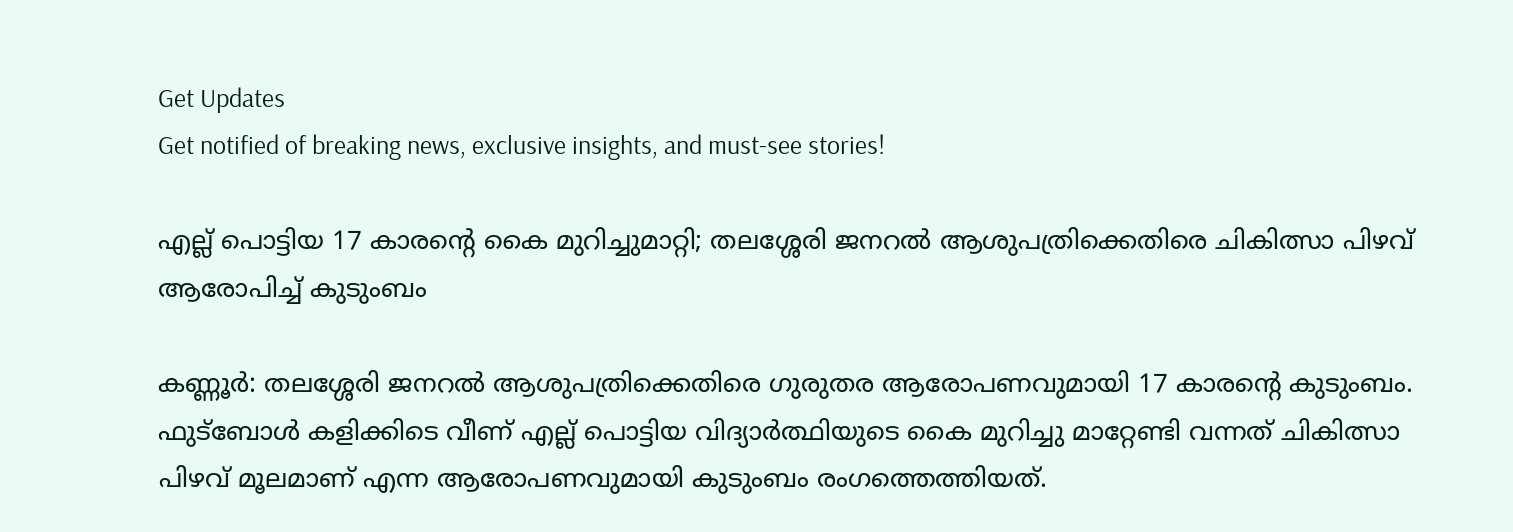Get Updates
Get notified of breaking news, exclusive insights, and must-see stories!

എല്ല് പൊട്ടിയ 17 കാരന്റെ കൈ മുറിച്ചുമാറ്റി; തലശ്ശേരി ജനറല്‍ ആശുപത്രിക്കെതിരെ ചികിത്സാ പിഴവ് ആരോപിച്ച് കുടുംബം

കണ്ണൂര്‍: തലശ്ശേരി ജനറല്‍ ആശുപത്രിക്കെതിരെ ഗുരുതര ആരോപണവുമായി 17 കാരന്റെ കുടുംബം. ഫുട്‌ബോള്‍ കളിക്കിടെ വീണ് എല്ല് പൊട്ടിയ വിദ്യാര്‍ത്ഥിയുടെ കൈ മുറിച്ചു മാറ്റേണ്ടി വന്നത് ചികിത്സാ പിഴവ് മൂലമാണ് എന്ന ആരോപണവുമായി കുടുംബം രംഗത്തെത്തിയത്.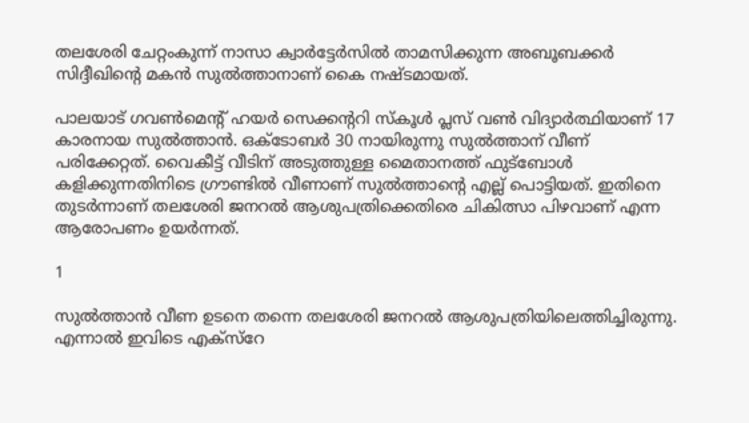തലശേരി ചേറ്റംകുന്ന് നാസാ ക്വാര്‍ട്ടേര്‍സില്‍ താമസിക്കുന്ന അബൂബക്കര്‍ സിദ്ദീഖിന്റെ മകന്‍ സുല്‍ത്താനാണ് കൈ നഷ്ടമായത്.

പാലയാട് ഗവണ്‍മെന്റ് ഹയര്‍ സെക്കന്ററി സ്‌കൂള്‍ പ്ലസ് വണ്‍ വിദ്യാര്‍ത്ഥിയാണ് 17 കാരനായ സുല്‍ത്താന്‍. ഒക്ടോബര്‍ 30 നായിരുന്നു സുല്‍ത്താന് വീണ് പരിക്കേറ്റത്. വൈകീട്ട് വീടിന് അടുത്തുള്ള മൈതാനത്ത് ഫുട്‌ബോള്‍ കളിക്കുന്നതിനിടെ ഗ്രൗണ്ടില്‍ വീണാണ് സുല്‍ത്താന്റെ എല്ല് പൊട്ടിയത്. ഇതിനെ തുടര്‍ന്നാണ് തലശേരി ജനറല്‍ ആശുപത്രിക്കെതിരെ ചികിത്സാ പിഴവാണ് എന്ന ആരോപണം ഉയര്‍ന്നത്.

1

സുല്‍ത്താന്‍ വീണ ഉടനെ തന്നെ തലശേരി ജനറല്‍ ആശുപത്രിയിലെത്തിച്ചിരുന്നു. എന്നാല്‍ ഇവിടെ എക്‌സ്‌റേ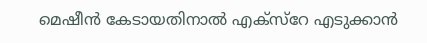മെഷീന്‍ കേടായതിനാല്‍ എക്‌സ്‌റേ എടുക്കാന്‍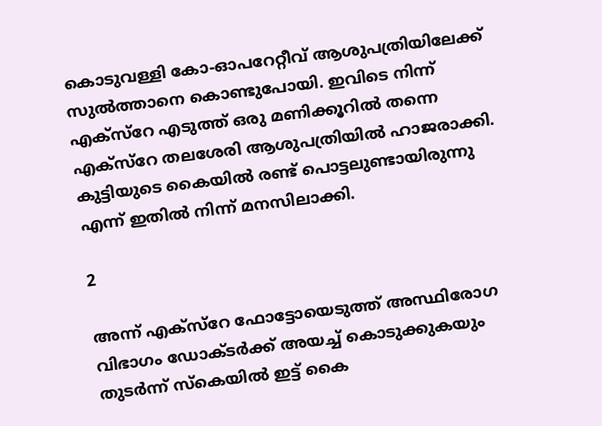കൊടുവള്ളി കോ-ഓപറേറ്റീവ് ആശുപത്രിയിലേക്ക് സുല്‍ത്താനെ കൊണ്ടുപോയി. ഇവിടെ നിന്ന് എക്‌സ്‌റേ എടുത്ത് ഒരു മണിക്കൂറില്‍ തന്നെ എക്‌സ്‌റേ തലശേരി ആശുപത്രിയില്‍ ഹാജരാക്കി. കുട്ടിയുടെ കൈയില്‍ രണ്ട് പൊട്ടലുണ്ടായിരുന്നു എന്ന് ഇതില്‍ നിന്ന് മനസിലാക്കി.

2

അന്ന് എക്‌സ്‌റേ ഫോട്ടോയെടുത്ത് അസ്ഥിരോഗ വിഭാഗം ഡോക്ടര്‍ക്ക് അയച്ച് കൊടുക്കുകയും തുടര്‍ന്ന് സ്‌കെയില്‍ ഇട്ട് കൈ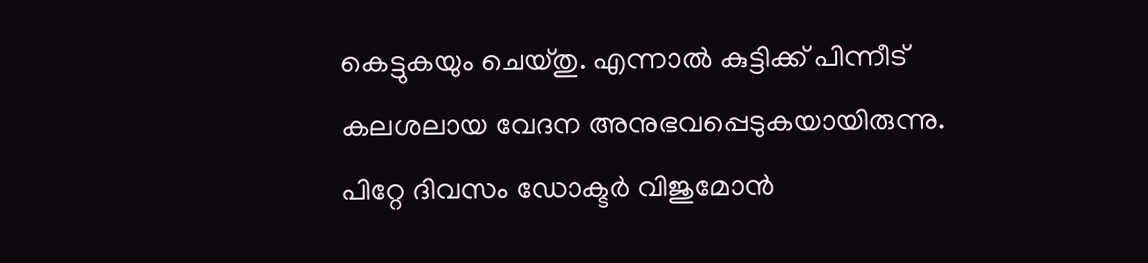കെട്ടുകയും ചെയ്തു. എന്നാല്‍ കുട്ടിക്ക് പിന്നീട് കലശലായ വേദന അനുഭവപ്പെടുകയായിരുന്നു. പിറ്റേ ദിവസം ഡോക്ടര്‍ വിജുമോന്‍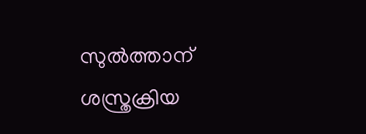സുല്‍ത്താന് ശസ്ത്രക്രിയ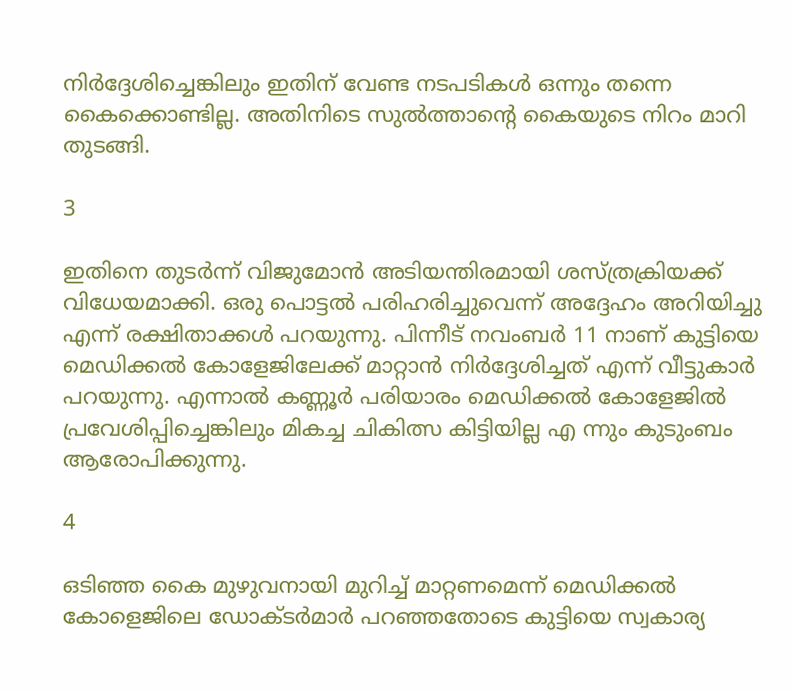നിര്‍ദ്ദേശിച്ചെങ്കിലും ഇതിന് വേണ്ട നടപടികള്‍ ഒന്നും തന്നെ കൈക്കൊണ്ടില്ല. അതിനിടെ സുല്‍ത്താന്റെ കൈയുടെ നിറം മാറി തുടങ്ങി.

3

ഇതിനെ തുടര്‍ന്ന് വിജുമോന്‍ അടിയന്തിരമായി ശസ്ത്രക്രിയക്ക് വിധേയമാക്കി. ഒരു പൊട്ടല്‍ പരിഹരിച്ചുവെന്ന് അദ്ദേഹം അറിയിച്ചു എന്ന് രക്ഷിതാക്കള്‍ പറയുന്നു. പിന്നീട് നവംബര്‍ 11 നാണ് കുട്ടിയെ മെഡിക്കല്‍ കോളേജിലേക്ക് മാറ്റാന്‍ നിര്‍ദ്ദേശിച്ചത് എന്ന് വീട്ടുകാര്‍ പറയുന്നു. എന്നാല്‍ കണ്ണൂര്‍ പരിയാരം മെഡിക്കല്‍ കോളേജില്‍ പ്രവേശിപ്പിച്ചെങ്കിലും മികച്ച ചികിത്സ കിട്ടിയില്ല എ ന്നും കുടുംബം ആരോപിക്കുന്നു.

4

ഒടിഞ്ഞ കൈ മുഴുവനായി മുറിച്ച് മാറ്റണമെന്ന് മെഡിക്കല്‍ കോളെജിലെ ഡോക്ടര്‍മാര്‍ പറഞ്ഞതോടെ കുട്ടിയെ സ്വകാര്യ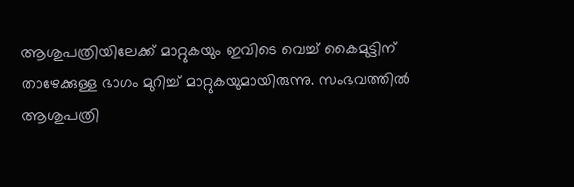ആശുപത്രിയിലേക്ക് മാറ്റുകയും ഇവിടെ വെച്ച് കൈമുട്ടിന് താഴേക്കുള്ള ഭാഗം മുറിച്ച് മാറ്റുകയുമായിരുന്നു. സംഭവത്തില്‍ ആശുപത്രി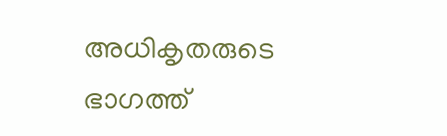അധികൃതരുടെ ഭാഗത്ത്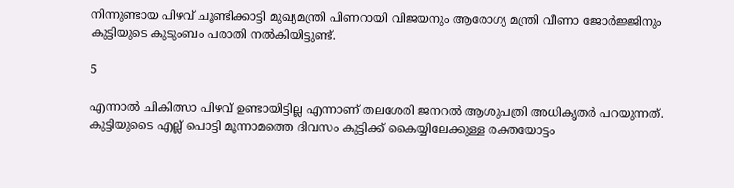നിന്നുണ്ടായ പിഴവ് ചൂണ്ടിക്കാട്ടി മുഖ്യമന്ത്രി പിണറായി വിജയനും ആരോഗ്യ മന്ത്രി വീണാ ജോര്‍ജ്ജിനും കുട്ടിയുടെ കുടുംബം പരാതി നല്‍കിയിട്ടുണ്ട്.

5

എന്നാല്‍ ചികിത്സാ പിഴവ് ഉണ്ടായിട്ടില്ല എന്നാണ് തലശേരി ജനറല്‍ ആശുപത്രി അധികൃതര്‍ പറയുന്നത്. കുട്ടിയുടൈ എല്ല് പൊട്ടി മൂന്നാമത്തെ ദിവസം കുട്ടിക്ക് കൈയ്യിലേക്കുള്ള രക്തയോട്ടം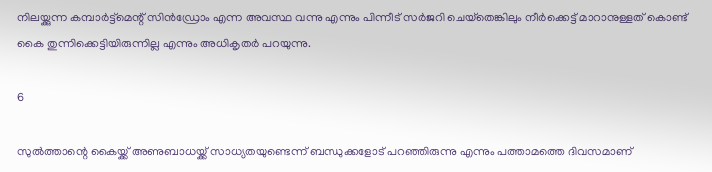നിലയ്ക്കുന്ന കമ്പാര്‍ട്ട്‌മെന്റ് സിന്‍ഡ്രോം എന്ന അവസ്ഥ വന്നു എന്നും പിന്നീട് സര്‍ജറി ചെയ്‌തെങ്കിലും നീര്‍ക്കെട്ട് മാറാനുള്ളത് കൊണ്ട് കൈ തുന്നിക്കെട്ടിയിരുന്നില്ല എന്നും അധികൃതര്‍ പറയുന്നു.

6

സുല്‍ത്താന്റെ കൈയ്ക്ക് അണുബാധയ്ക്ക് സാധ്യതയുണ്ടെന്ന് ബന്ധുക്കളോട് പറഞ്ഞിരുന്നു എന്നും പത്താമത്തെ ദിവസമാണ്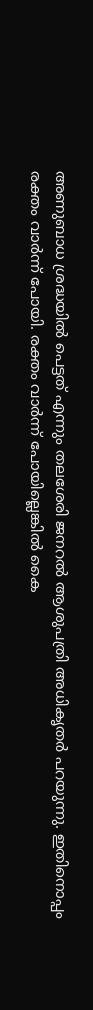അണുബാധ ശ്രദ്ധയില്‍ പെട്ടത് എന്നും തലശേരി ജനറല്‍ ആശുപത്രി അധികൃതര്‍ പറയുന്നു. ഇതിനൊപ്പം രക്തം വാര്‍ന്ന് പോയി. രക്തം വാര്‍ന്ന് പോയില്ലെങ്കില്‍ കൈ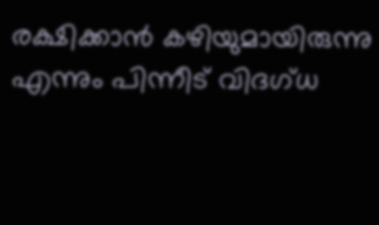രക്ഷിക്കാന്‍ കഴിയുമായിരുന്നു എന്നും പിന്നീട് വിദഗ്ധ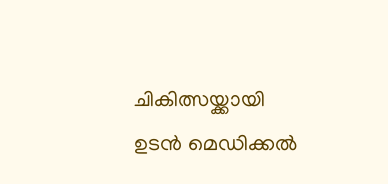ചികിത്സയ്ക്കായി ഉടന്‍ മെഡിക്കല്‍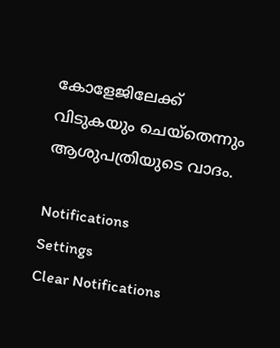കോളേജിലേക്ക് വിടുകയും ചെയ്‌തെന്നും ആശുപത്രിയുടെ വാദം.

Notifications
Settings
Clear Notifications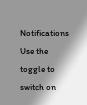Notifications
Use the toggle to switch on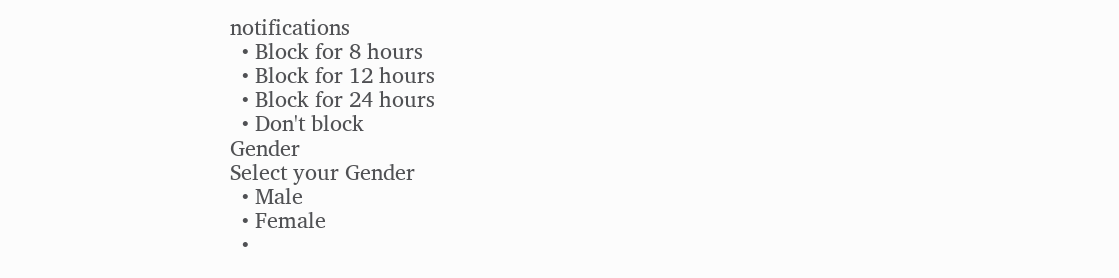notifications
  • Block for 8 hours
  • Block for 12 hours
  • Block for 24 hours
  • Don't block
Gender
Select your Gender
  • Male
  • Female
  •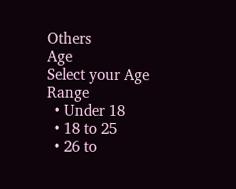Others
Age
Select your Age Range
  • Under 18
  • 18 to 25
  • 26 to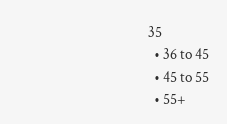35
  • 36 to 45
  • 45 to 55
  • 55+